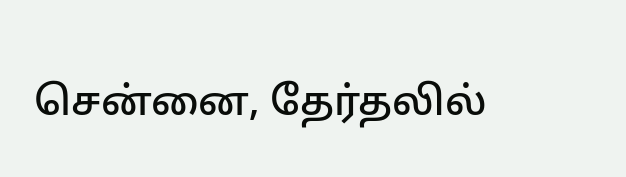சென்னை, தேர்தலில்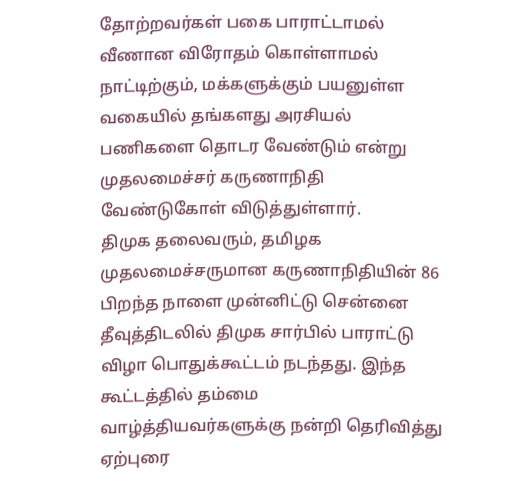தோற்றவர்கள் பகை பாராட்டாமல் வீணான விரோதம் கொள்ளாமல் நாட்டிற்கும், மக்களுக்கும் பயனுள்ள வகையில் தங்களது அரசியல் பணிகளை தொடர வேண்டும் என்று முதலமைச்சர் கருணாநிதி வேண்டுகோள் விடுத்துள்ளார்.
திமுக தலைவரும், தமிழக முதலமைச்சருமான கருணாநிதியின் 86 பிறந்த நாளை முன்னிட்டு சென்னை தீவுத்திடலில் திமுக சார்பில் பாராட்டு விழா பொதுக்கூட்டம் நடந்தது. இந்த கூட்டத்தில் தம்மை வாழ்த்தியவர்களுக்கு நன்றி தெரிவித்து ஏற்புரை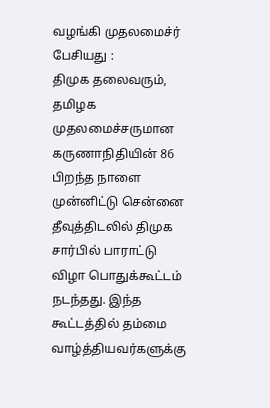வழங்கி முதலமைச்ர் பேசியது :
திமுக தலைவரும், தமிழக முதலமைச்சருமான கருணாநிதியின் 86 பிறந்த நாளை முன்னிட்டு சென்னை தீவுத்திடலில் திமுக சார்பில் பாராட்டு விழா பொதுக்கூட்டம் நடந்தது. இந்த கூட்டத்தில் தம்மை வாழ்த்தியவர்களுக்கு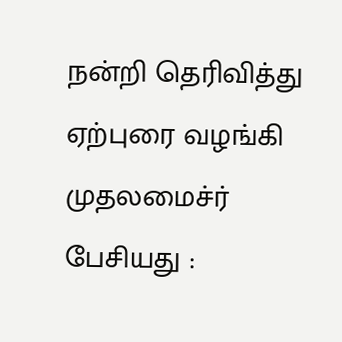நன்றி தெரிவித்து ஏற்புரை வழங்கி முதலமைச்ர் பேசியது :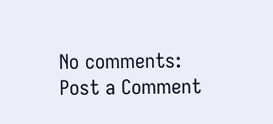No comments:
Post a Comment